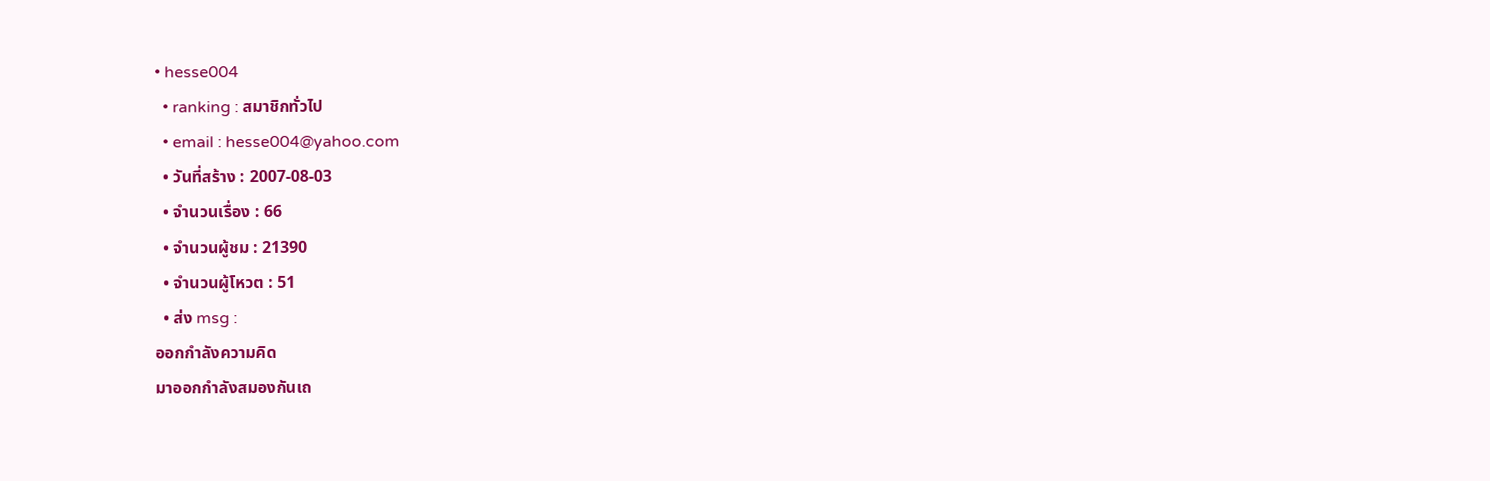• hesse004
  • ranking : สมาชิกทั่วไป
  • email : hesse004@yahoo.com
  • วันที่สร้าง : 2007-08-03
  • จำนวนเรื่อง : 66
  • จำนวนผู้ชม : 21390
  • จำนวนผู้โหวต : 51
  • ส่ง msg :
ออกกำลังความคิด
มาออกกำลังสมองกันเถ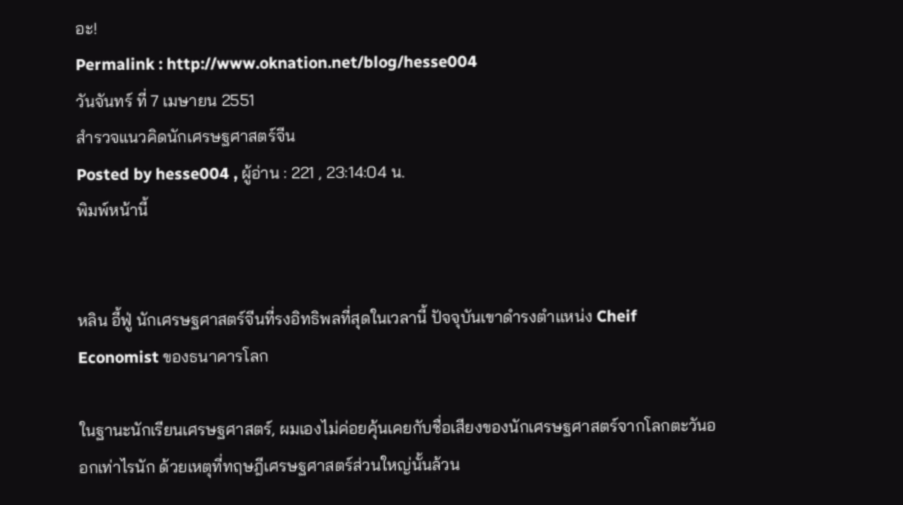อะ!
Permalink : http://www.oknation.net/blog/hesse004
วันจันทร์ ที่ 7 เมษายน 2551
สำรวจแนวคิดนักเศรษฐศาสตร์จีน
Posted by hesse004 , ผู้อ่าน : 221 , 23:14:04 น.
พิมพ์หน้านี้


หลิน อี้ฟู่ นักเศรษฐศาสตร์จีนที่รงอิทธิพลที่สุดในเวลานี้ ปัจจุบันเขาดำรงตำแหน่ง Cheif Economist ของธนาคารโลก

ในฐานะนักเรียนเศรษฐศาสตร์, ผมเองไม่ค่อยคุ้นเคยกับชื่อเสียงของนักเศรษฐศาสตร์จากโลกตะวันออกเท่าไรนัก ด้วยเหตุที่ทฤษฎีเศรษฐศาสตร์ส่วนใหญ่นั้นล้วน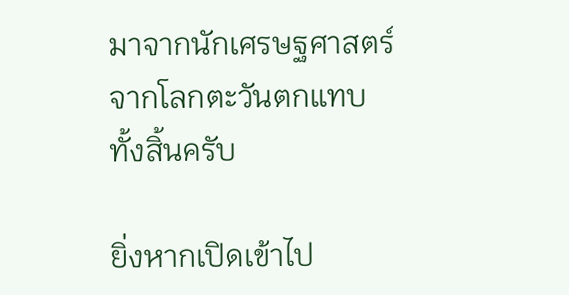มาจากนักเศรษฐศาสตร์จากโลกตะวันตกแทบทั้งสิ้นครับ

ยิ่งหากเปิดเข้าไป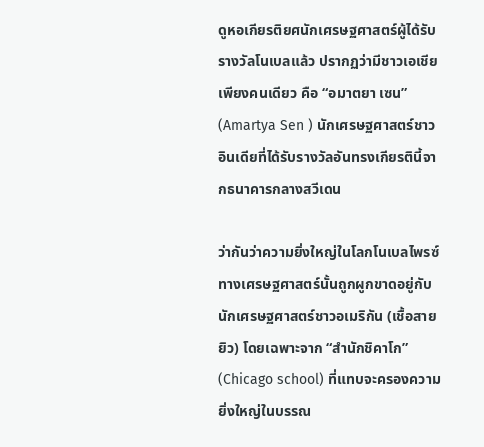ดูหอเกียรติยศนักเศรษฐศาสตร์ผู้ได้รับรางวัลโนเบลแล้ว ปรากฏว่ามีชาวเอเชียเพียงคนเดียว คือ “อมาตยา เซน” (Amartya Sen ) นักเศรษฐศาสตร์ชาวอินเดียที่ได้รับรางวัลอันทรงเกียรตินี้จากธนาคารกลางสวีเดน

ว่ากันว่าความยิ่งใหญ่ในโลกโนเบลไพรซ์ทางเศรษฐศาสตร์นั้นถูกผูกขาดอยู่กับนักเศรษฐศาสตร์ชาวอเมริกัน (เชื้อสายยิว) โดยเฉพาะจาก “สำนักชิคาโก” (Chicago school) ที่แทบจะครองความยิ่งใหญ่ในบรรณ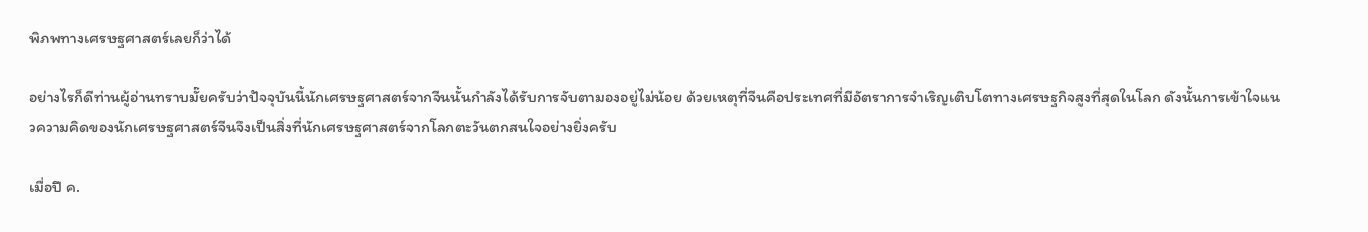พิภพทางเศรษฐศาสตร์เลยก็ว่าได้

อย่างไรก็ดีท่านผู้อ่านทราบมั๊ยครับว่าปัจจุบันนี้นักเศรษฐศาสตร์จากจีนนั้นกำลังได้รับการจับตามองอยู่ไม่น้อย ด้วยเหตุที่จีนคือประเทศที่มีอัตราการจำเริญเติบโตทางเศรษฐกิจสูงที่สุดในโลก ดังนั้นการเข้าใจแนวความคิดของนักเศรษฐศาสตร์จีนจึงเป็นสิ่งที่นักเศรษฐศาสตร์จากโลกตะวันตกสนใจอย่างยิ่งครับ

เมื่อปี ค.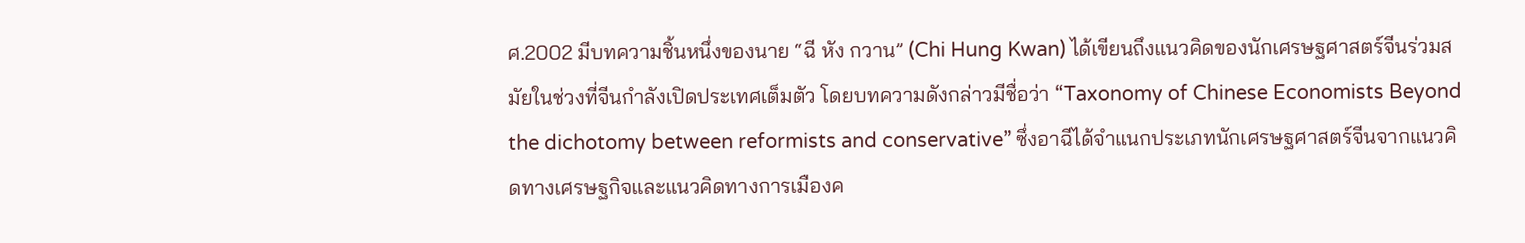ศ.2002 มีบทความชิ้นหนึ่งของนาย “ฉี หัง กวาน” (Chi Hung Kwan) ได้เขียนถึงแนวคิดของนักเศรษฐศาสตร์จีนร่วมสมัยในช่วงที่จีนกำลังเปิดประเทศเต็มตัว โดยบทความดังกล่าวมีชื่อว่า “Taxonomy of Chinese Economists Beyond the dichotomy between reformists and conservative” ซึ่งอาฉีได้จำแนกประเภทนักเศรษฐศาสตร์จีนจากแนวคิดทางเศรษฐกิจและแนวคิดทางการเมืองค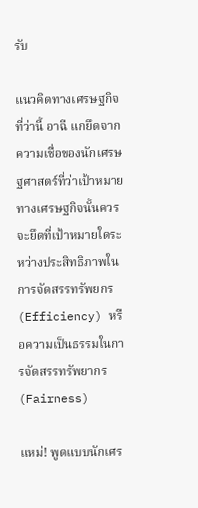รับ

แนวคิดทางเศรษฐกิจที่ว่านี้ อาฉี แกยึดจากความเชื่อของนักเศรษฐศาสตร์ที่ว่าเป้าหมายทางเศรษฐกิจนั้นควรจะยึดที่เป้าหมายใดระหว่างประสิทธิภาพในการจัดสรรทรัพยกร (Efficiency) หรือความเป็นธรรมในการจัดสรรทรัพยากร (Fairness)

แหม่! พูดแบบนักเศร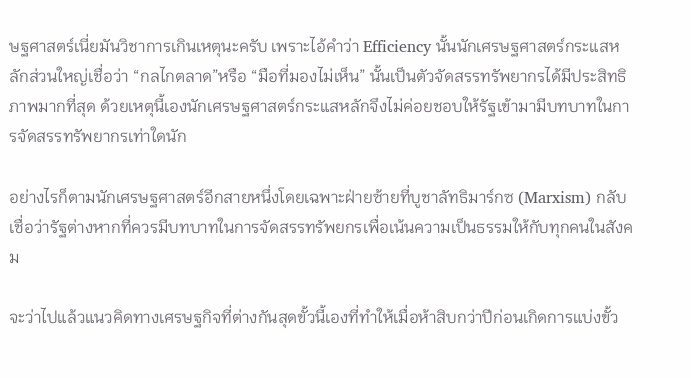ษฐศาสตร์เนี่ยมันวิชาการเกินเหตุนะครับ เพราะไอ้คำว่า Efficiency นั้นนักเศรษฐศาสตร์กระแสหลักส่วนใหญ่เชื่อว่า “กลไกตลาด”หรือ “มือที่มองไม่เห็น” นั้นเป็นตัวจัดสรรทรัพยากรได้มีประสิทธิภาพมากที่สุด ด้วยเหตุนี้เองนักเศรษฐศาสตร์กระแสหลักจึงไม่ค่อยชอบให้รัฐเข้ามามีบทบาทในการจัดสรรทรัพยากรเท่าใดนัก

อย่างไรก็ตามนักเศรษฐศาสตร์อีกสายหนึ่งโดยเฉพาะฝ่ายซ้ายที่บูชาลัทธิมาร์กซ (Marxism) กลับเชื่อว่ารัฐต่างหากที่ควรมีบทบาทในการจัดสรรทรัพยกรเพื่อเน้นความเป็นธรรมให้กับทุกคนในสังคม

จะว่าไปแล้วแนวคิดทางเศรษฐกิจที่ต่างกันสุดขั้วนี้เองที่ทำให้เมื่อห้าสิบกว่าปีก่อนเกิดการแบ่งขั้ว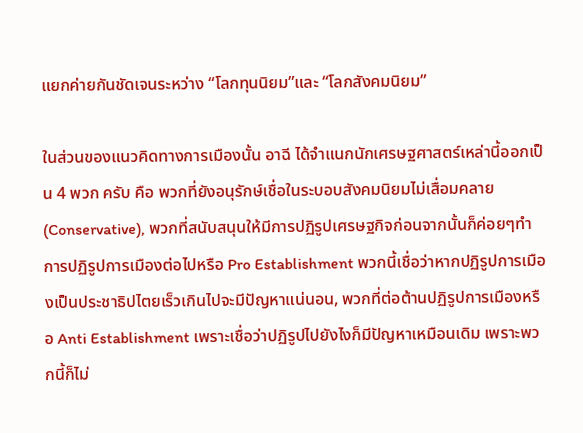แยกค่ายกันชัดเจนระหว่าง “โลกทุนนิยม”และ “โลกสังคมนิยม”

ในส่วนของแนวคิดทางการเมืองนั้น อาฉี ได้จำแนกนักเศรษฐศาสตร์เหล่านี้ออกเป็น 4 พวก ครับ คือ พวกที่ยังอนุรักษ์เชื่อในระบอบสังคมนิยมไม่เสื่อมคลาย (Conservative), พวกที่สนับสนุนให้มีการปฏิรูปเศรษฐกิจก่อนจากนั้นก็ค่อยๆทำการปฏิรูปการเมืองต่อไปหรือ Pro Establishment พวกนี้เชื่อว่าหากปฏิรูปการเมืองเป็นประชาธิปไตยเร็วเกินไปจะมีปัญหาแน่นอน, พวกที่ต่อต้านปฏิรูปการเมืองหรือ Anti Establishment เพราะเชื่อว่าปฏิรูปไปยังไงก็มีปัญหาเหมือนเดิม เพราะพวกนี้ก็ไม่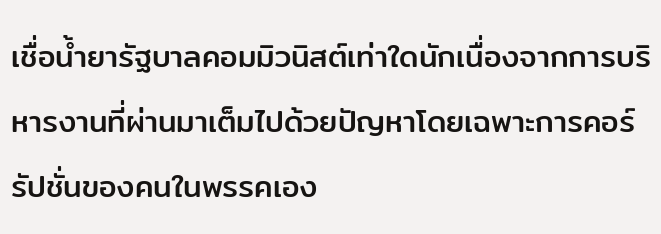เชื่อน้ำยารัฐบาลคอมมิวนิสต์เท่าใดนักเนื่องจากการบริหารงานที่ผ่านมาเต็มไปด้วยปัญหาโดยเฉพาะการคอร์รัปชั่นของคนในพรรคเอง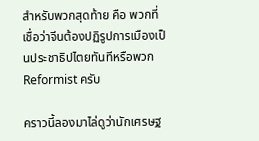สำหรับพวกสุดท้าย คือ พวกที่เชื่อว่าจีนต้องปฏิรูปการเมืองเป็นประชาธิปไตยทันทีหรือพวก Reformist ครับ

คราวนี้ลองมาไล่ดูว่านักเศรษฐ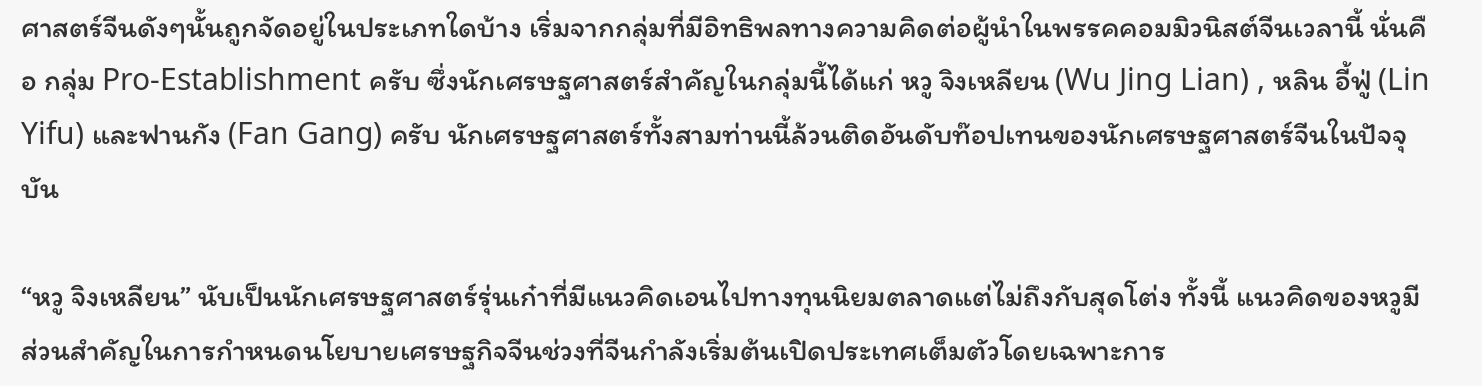ศาสตร์จีนดังๆนั้นถูกจัดอยู่ในประเภทใดบ้าง เริ่มจากกลุ่มที่มีอิทธิพลทางความคิดต่อผู้นำในพรรคคอมมิวนิสต์จีนเวลานี้ นั่นคือ กลุ่ม Pro-Establishment ครับ ซึ่งนักเศรษฐศาสตร์สำคัญในกลุ่มนี้ได้แก่ หวู จิงเหลียน (Wu Jing Lian) , หลิน อี้ฟู่ (Lin Yifu) และฟานกัง (Fan Gang) ครับ นักเศรษฐศาสตร์ทั้งสามท่านนี้ล้วนติดอันดับท๊อปเทนของนักเศรษฐศาสตร์จีนในปัจจุบัน

“หวู จิงเหลียน” นับเป็นนักเศรษฐศาสตร์รุ่นเก๋าที่มีแนวคิดเอนไปทางทุนนิยมตลาดแต่ไม่ถึงกับสุดโต่ง ทั้งนี้ แนวคิดของหวูมีส่วนสำคัญในการกำหนดนโยบายเศรษฐกิจจีนช่วงที่จีนกำลังเริ่มต้นเปิดประเทศเต็มตัวโดยเฉพาะการ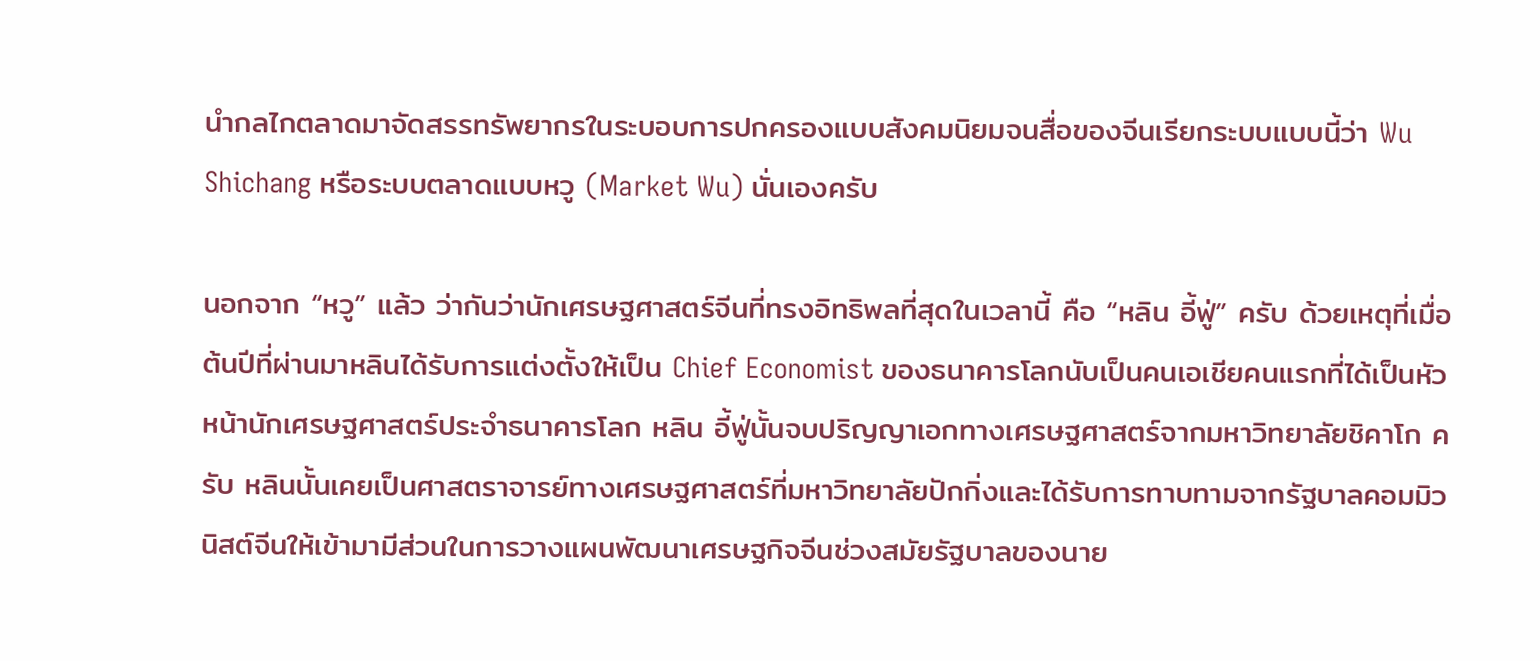นำกลไกตลาดมาจัดสรรทรัพยากรในระบอบการปกครองแบบสังคมนิยมจนสื่อของจีนเรียกระบบแบบนี้ว่า Wu Shichang หรือระบบตลาดแบบหวู (Market Wu) นั่นเองครับ

นอกจาก “หวู” แล้ว ว่ากันว่านักเศรษฐศาสตร์จีนที่ทรงอิทธิพลที่สุดในเวลานี้ คือ “หลิน อี้ฟู่” ครับ ด้วยเหตุที่เมื่อต้นปีที่ผ่านมาหลินได้รับการแต่งตั้งให้เป็น Chief Economist ของธนาคารโลกนับเป็นคนเอเชียคนแรกที่ได้เป็นหัวหน้านักเศรษฐศาสตร์ประจำธนาคารโลก หลิน อี้ฟู่นั้นจบปริญญาเอกทางเศรษฐศาสตร์จากมหาวิทยาลัยชิคาโก ครับ หลินนั้นเคยเป็นศาสตราจารย์ทางเศรษฐศาสตร์ที่มหาวิทยาลัยปักกิ่งและได้รับการทาบทามจากรัฐบาลคอมมิวนิสต์จีนให้เข้ามามีส่วนในการวางแผนพัฒนาเศรษฐกิจจีนช่วงสมัยรัฐบาลของนาย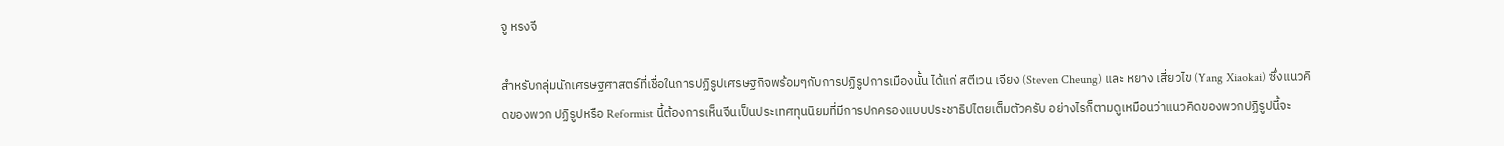จู หรงจี

สำหรับกลุ่มนักเศรษฐศาสตร์ที่เชื่อในการปฏิรูปเศรษฐกิจพร้อมๆกับการปฏิรูปการเมืองนั้น ได้แก่ สตีเวน เจียง (Steven Cheung) และ หยาง เสี่ยวไข (Yang Xiaokai) ซึ่งแนวคิดของพวก ปฏิรูปหรือ Reformist นี้ต้องการเห็นจีนเป็นประเทศทุนนิยมที่มีการปกครองแบบประชาธิปไตยเต็มตัวครับ อย่างไรก็ตามดูเหมือนว่าแนวคิดของพวกปฏิรูปนี้จะ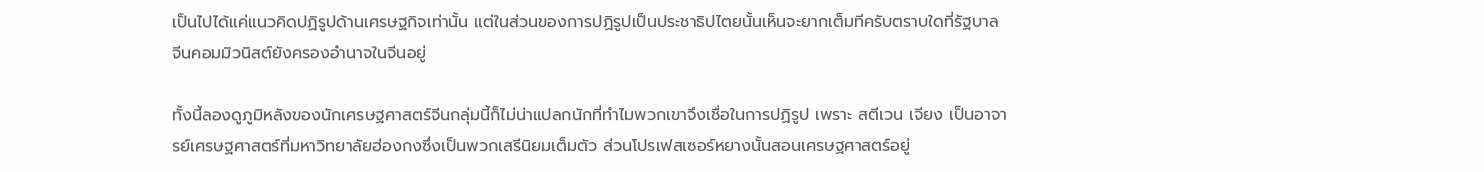เป็นไปได้แค่แนวคิดปฏิรูปด้านเศรษฐกิจเท่านั้น แต่ในส่วนของการปฏิรูปเป็นประชาธิปไตยนั้นเห็นจะยากเต็มทีครับตราบใดที่รัฐบาลจีนคอมมิวนิสต์ยังครองอำนาจในจีนอยู่

ทั้งนี้ลองดูภูมิหลังของนักเศรษฐศาสตร์จีนกลุ่มนี้ก็ไม่น่าแปลกนักที่ทำไมพวกเขาจึงเชื่อในการปฏิรูป เพราะ สตีเวน เจียง เป็นอาจารย์เศรษฐศาสตร์ที่มหาวิทยาลัยฮ่องกงซึ่งเป็นพวกเสรีนิยมเต็มตัว ส่วนโปรเฟสเซอร์หยางนั้นสอนเศรษฐศาสตร์อยู่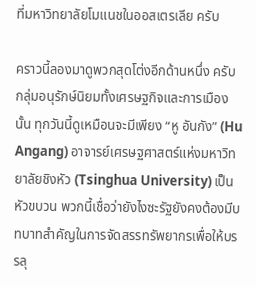ที่มหาวิทยาลัยโมแนชในออสเตรเลีย ครับ

คราวนี้ลองมาดูพวกสุดโต่งอีกด้านหนึ่ง ครับ กลุ่มอนุรักษ์นิยมทั้งเศรษฐกิจและการเมืองนั้น ทุกวันนี้ดูเหมือนจะมีเพียง “หู อันกัง” (Hu Angang) อาจารย์เศรษฐศาสตร์แห่งมหาวิทยาลัยชิงหัว (Tsinghua University) เป็นหัวขบวน พวกนี้เชื่อว่ายังไงซะรัฐยังคงต้องมีบทบาทสำคัญในการจัดสรรทรัพยากรเพื่อให้บรรลุ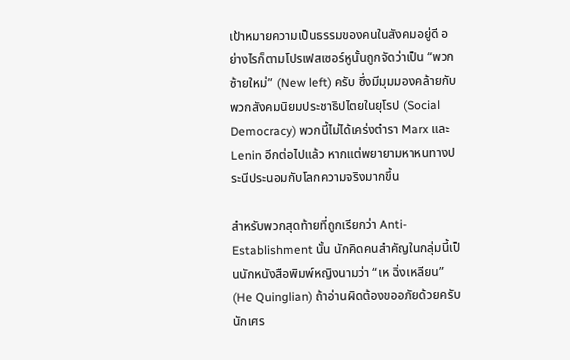เป้าหมายความเป็นธรรมของคนในสังคมอยู่ดี อย่างไรก็ตามโปรเฟสเซอร์หูนั้นถูกจัดว่าเป็น “พวกซ้ายใหม่” (New left) ครับ ซึ่งมีมุมมองคล้ายกับพวกสังคมนิยมประชาธิปไตยในยุโรป (Social Democracy) พวกนี้ไม่ได้เคร่งตำรา Marx และ Lenin อีกต่อไปแล้ว หากแต่พยายามหาหนทางประนีประนอมกับโลกความจริงมากขึ้น

สำหรับพวกสุดท้ายที่ถูกเรียกว่า Anti- Establishment นั้น นักคิดคนสำคัญในกลุ่มนี้เป็นนักหนังสือพิมพ์หญิงนามว่า “เห ฉิ่งเหลียน” (He Quinglian) ถ้าอ่านผิดต้องขออภัยด้วยครับ นักเศร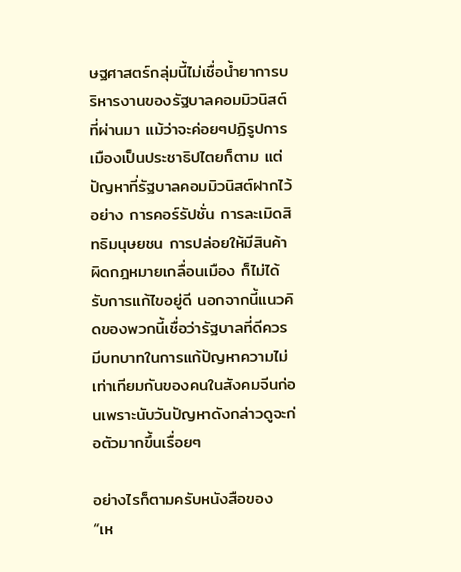ษฐศาสตร์กลุ่มนี้ไม่เชื่อน้ำยาการบริหารงานของรัฐบาลคอมมิวนิสต์ที่ผ่านมา แม้ว่าจะค่อยๆปฏิรูปการเมืองเป็นประชาธิปไตยก็ตาม แต่ปัญหาที่รัฐบาลคอมมิวนิสต์ฝากไว้อย่าง การคอร์รัปชั่น การละเมิดสิทธิมนุษยชน การปล่อยให้มีสินค้าผิดกฎหมายเกลื่อนเมือง ก็ไม่ได้รับการแก้ไขอยู่ดี นอกจากนี้แนวคิดของพวกนี้เชื่อว่ารัฐบาลที่ดีควรมีบทบาทในการแก้ปัญหาความไม่เท่าเทียมกันของคนในสังคมจีนก่อนเพราะนับวันปัญหาดังกล่าวดูจะก่อตัวมากขึ้นเรื่อยๆ

อย่างไรก็ตามครับหนังสือของ “เห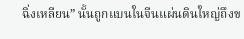ฉิ่งเหลียน” นั้นถูกแบนในจีนแผ่นดินใหญ่ถึงข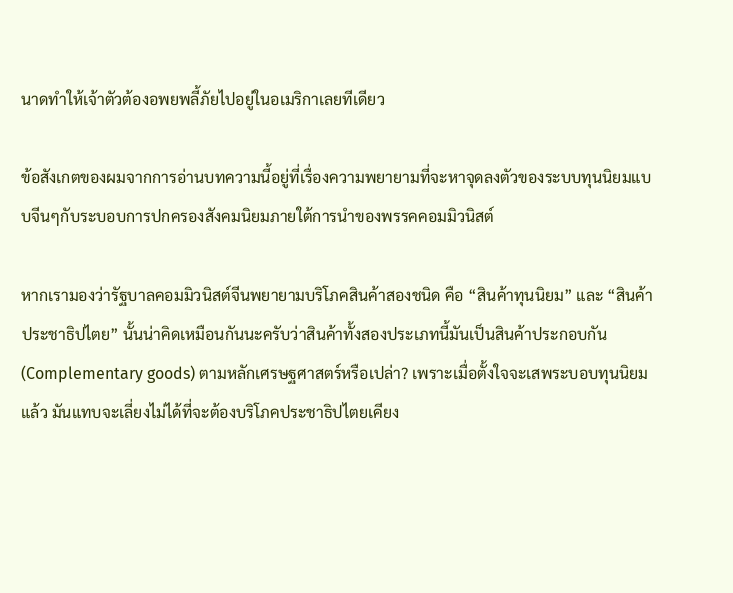นาดทำให้เจ้าตัวต้องอพยพลี้ภัยไปอยู่ในอเมริกาเลยทีเดียว

ข้อสังเกตของผมจากการอ่านบทความนี้อยู่ที่เรื่องความพยายามที่จะหาจุดลงตัวของระบบทุนนิยมแบบจีนๆกับระบอบการปกครองสังคมนิยมภายใต้การนำของพรรคคอมมิวนิสต์

หากเรามองว่ารัฐบาลคอมมิวนิสต์จีนพยายามบริโภคสินค้าสองชนิด คือ “สินค้าทุนนิยม” และ “สินค้าประชาธิปไตย” นั้นน่าคิดเหมือนกันนะครับว่าสินค้าทั้งสองประเภทนี้มันเป็นสินค้าประกอบกัน (Complementary goods) ตามหลักเศรษฐศาสตร์หรือเปล่า? เพราะเมื่อตั้งใจจะเสพระบอบทุนนิยมแล้ว มันแทบจะเลี่ยงไม่ได้ที่จะต้องบริโภคประชาธิปไตยเคียง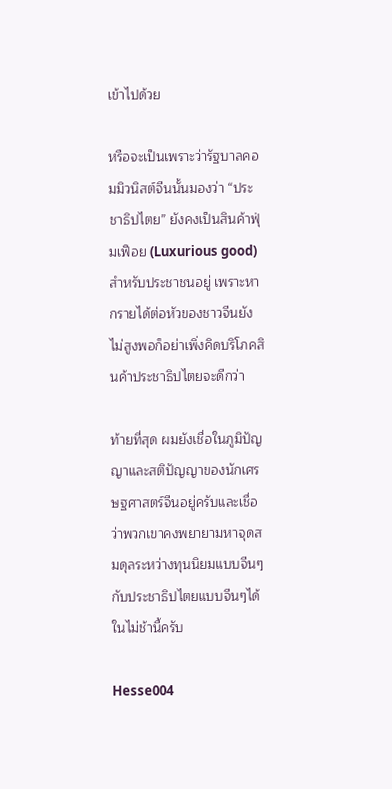เข้าไปด้วย

หรือจะเป็นเพราะว่ารัฐบาลคอมมิวนิสต์จีนนั้นมองว่า “ประชาธิปไตย” ยังคงเป็นสินค้าฟุ่มเฟือย (Luxurious good) สำหรับประชาชนอยู่ เพราะหากรายได้ต่อหัวของชาวจีนยังไม่สูงพอก็อย่าเพิ่งคิดบริโภคสินค้าประชาธิปไตยจะดีกว่า

ท้ายที่สุด ผมยังเชื่อในภูมิปัญญาและสติปัญญาของนักเศรษฐศาสตร์จีนอยู่ครับและเชื่อว่าพวกเขาคงพยายามหาจุดสมดุลระหว่างทุนนิยมแบบจีนๆกับประชาธิปไตยแบบจีนๆได้ในไม่ช้านี้ครับ

Hesse004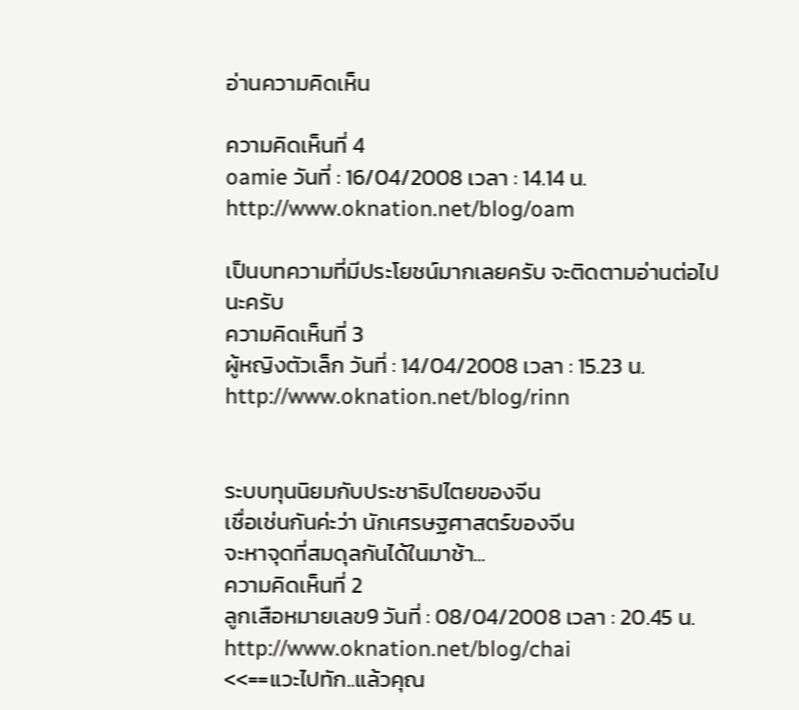อ่านความคิดเห็น

ความคิดเห็นที่ 4
oamie วันที่ : 16/04/2008 เวลา : 14.14 น.
http://www.oknation.net/blog/oam

เป็นบทความที่มีประโยชน์มากเลยครับ จะติดตามอ่านต่อไปนะครับ
ความคิดเห็นที่ 3
ผู้หญิงตัวเล็ก วันที่ : 14/04/2008 เวลา : 15.23 น.
http://www.oknation.net/blog/rinn


ระบบทุนนิยมกับประชาธิปไตยของจีน
เชื่อเช่นกันค่ะว่า นักเศรษฐศาสตร์ของจีน
จะหาจุดที่สมดุลกันได้ในมาช้า...
ความคิดเห็นที่ 2
ลูกเสือหมายเลข9 วันที่ : 08/04/2008 เวลา : 20.45 น.
http://www.oknation.net/blog/chai
<<==แวะไปทัก..แล้วคุณ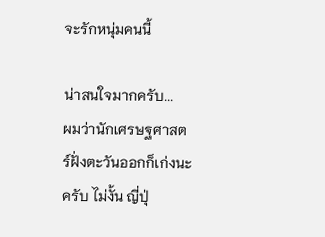จะรักหนุ่มคนนี้

น่าสนใจมากครับ...
ผมว่านักเศรษฐศาสตร์ฝั่งตะวันออกก็เก่งนะครับ ไม่งั้น ญี่ปุ่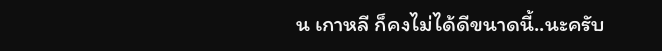น เกาหลี ก็คงไม่ได้ดีขนาดนี้..นะครับ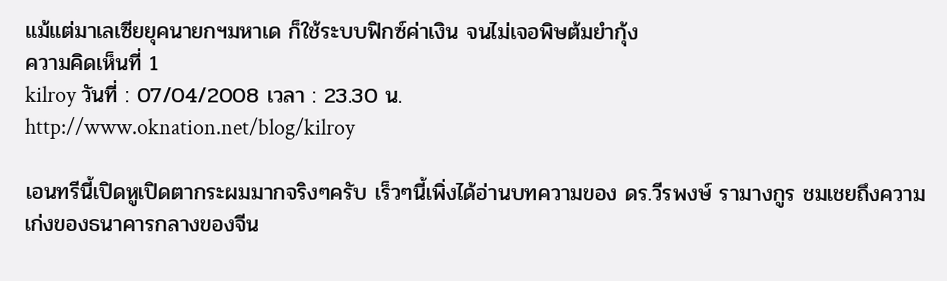แม้แต่มาเลเซียยุคนายกฯมหาเด ก็ใช้ระบบฟิกซ์ค่าเงิน จนไม่เจอพิษต้มยำกุ้ง
ความคิดเห็นที่ 1
kilroy วันที่ : 07/04/2008 เวลา : 23.30 น.
http://www.oknation.net/blog/kilroy

เอนทรีนี้เปิดหูเปิดตากระผมมากจริงๆครับ เร็วๆนี้เพิ่งได้อ่านบทความของ ดร.วีรพงษ์ รามางกูร ชมเชยถึงความเก่งของธนาคารกลางของจีน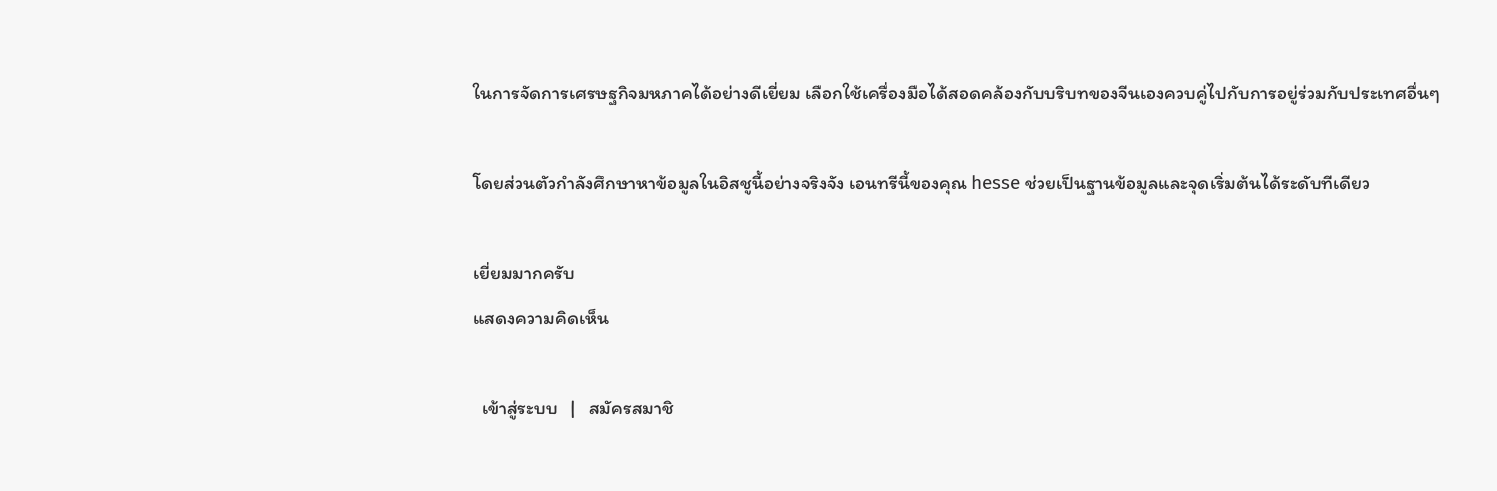ในการจัดการเศรษฐกิจมหภาคได้อย่างดีเยี่ยม เลือกใช้เครื่องมือได้สอดคล้องกับบริบทของจีนเองควบคู่ไปกับการอยู่ร่วมกับประเทศอื่นๆ

โดยส่วนตัวกำลังศึกษาหาข้อมูลในอิสชูนี้อย่างจริงจัง เอนทรีนี้ของคุณ hesse ช่วยเป็นฐานข้อมูลและจุดเริ่มต้นได้ระดับทีเดียว

เยี่ยมมากครับ
แสดงความคิดเห็น

  เข้าสู่ระบบ   |   สมัครสมาชิ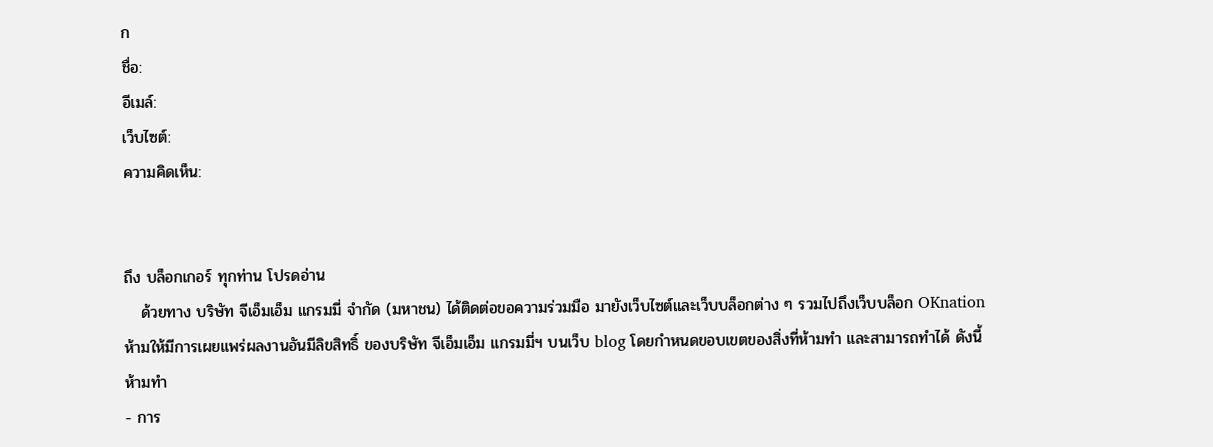ก
ชื่อ:
อีเมล์:
เว็บไซต์:
ความคิดเห็น:


ถึง บล็อกเกอร์ ทุกท่าน โปรดอ่าน
   ด้วยทาง บริษัท จีเอ็มเอ็ม แกรมมี่ จำกัด (มหาชน) ได้ติดต่อขอความร่วมมือ มายังเว็บไซต์และเว็บบล็อกต่าง ๆ รวมไปถึงเว็บบล็อก OKnation ห้ามให้มีการเผยแพร่ผลงานอันมีลิขสิทธิ์ ของบริษัท จีเอ็มเอ็ม แกรมมี่ฯ บนเว็บ blog โดยกำหนดขอบเขตของสิ่งที่ห้ามทำ และสามารถทำได้ ดังนี้
ห้ามทำ
- การ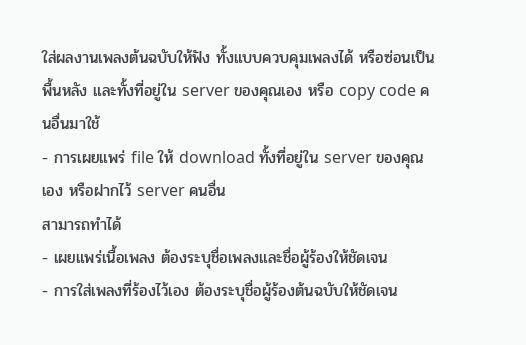ใส่ผลงานเพลงต้นฉบับให้ฟัง ทั้งแบบควบคุมเพลงได้ หรือซ่อนเป็นพื้นหลัง และทั้งที่อยู่ใน server ของคุณเอง หรือ copy code คนอื่นมาใช้
- การเผยแพร่ file ให้ download ทั้งที่อยู่ใน server ของคุณเอง หรือฝากไว้ server คนอื่น
สามารถทำได้
- เผยแพร่เนื้อเพลง ต้องระบุชื่อเพลงและชื่อผู้ร้องให้ชัดเจน
- การใส่เพลงที่ร้องไว้เอง ต้องระบุชื่อผู้ร้องต้นฉบับให้ชัดเจน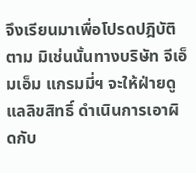จึงเรียนมาเพื่อโปรดปฎิบัติตาม มิเช่นนั้นทางบริษัท จีเอ็มเอ็ม แกรมมี่ฯ จะให้ฝ่ายดูแลลิขสิทธิ์ ดำเนินการเอาผิดกับ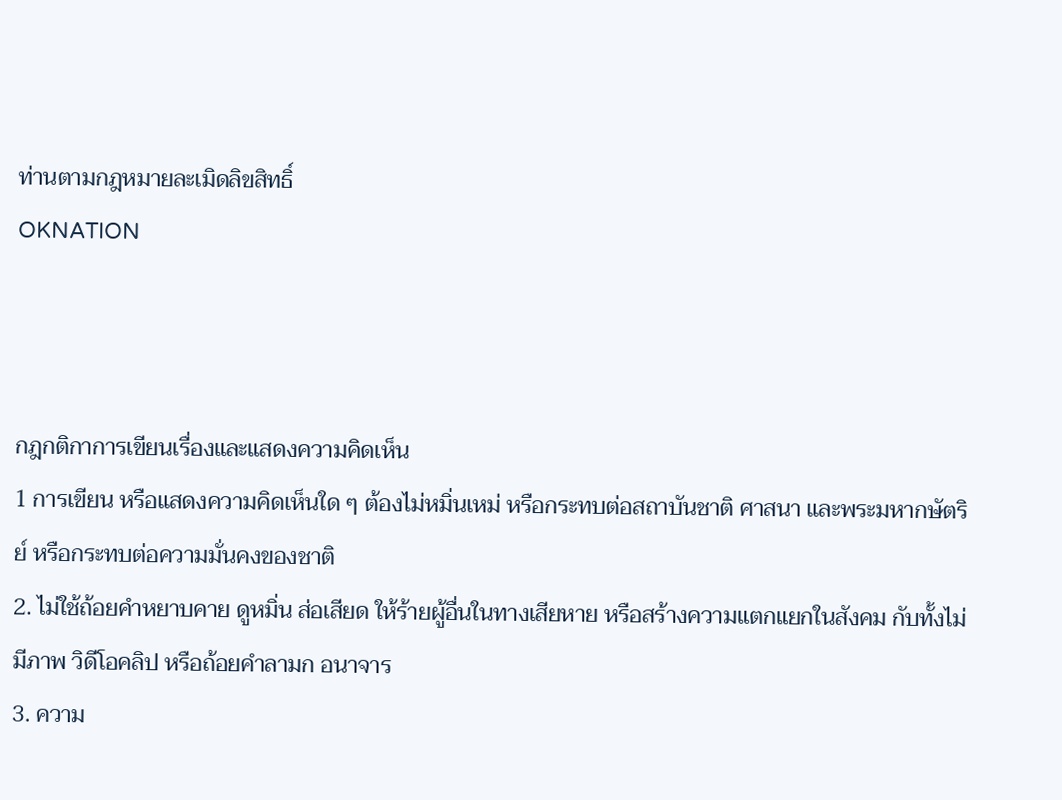ท่านตามกฎหมายละเมิดลิขสิทธิ์
OKNATION



กฎกติกาการเขียนเรื่องและแสดงความคิดเห็น
1 การเขียน หรือแสดงความคิดเห็นใด ๆ ต้องไม่หมิ่นเหม่ หรือกระทบต่อสถาบันชาติ ศาสนา และพระมหากษัตริย์ หรือกระทบต่อความมั่นคงของชาติ
2. ไม่ใช้ถ้อยคำหยาบคาย ดูหมิ่น ส่อเสียด ให้ร้ายผู้อื่นในทางเสียหาย หรือสร้างความแตกแยกในสังคม กับทั้งไม่มีภาพ วิดีโอคลิป หรือถ้อยคำลามก อนาจาร
3. ความ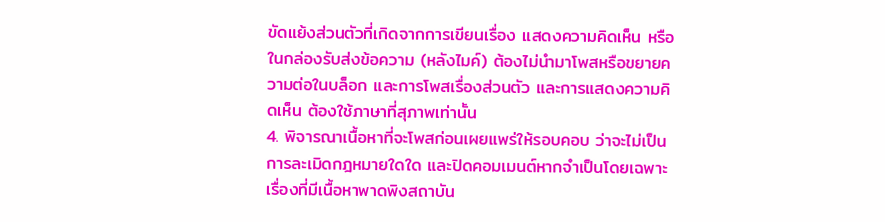ขัดแย้งส่วนตัวที่เกิดจากการเขียนเรื่อง แสดงความคิดเห็น หรือในกล่องรับส่งข้อความ (หลังไมค์) ต้องไม่นำมาโพสหรือขยายความต่อในบล็อก และการโพสเรื่องส่วนตัว และการแสดงความคิดเห็น ต้องใช้ภาษาที่สุภาพเท่านั้น
4. พิจารณาเนื้อหาที่จะโพสก่อนเผยแพร่ให้รอบคอบ ว่าจะไม่เป็นการละเมิดกฎหมายใดใด และปิดคอมเมนต์หากจำเป็นโดยเฉพาะเรื่องที่มีเนื้อหาพาดพิงสถาบัน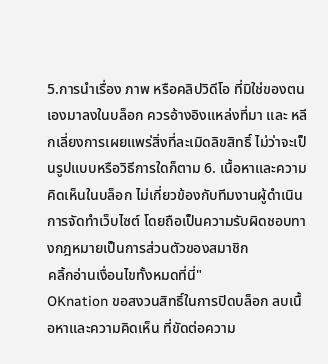5.การนำเรื่อง ภาพ หรือคลิปวิดีโอ ที่มิใช่ของตนเองมาลงในบล็อก ควรอ้างอิงแหล่งที่มา และ หลีกเลี่ยงการเผยแพร่สิ่งที่ละเมิดลิขสิทธิ์ ไม่ว่าจะเป็นรูปแบบหรือวิธีการใดก็ตาม 6. เนื้อหาและความคิดเห็นในบล็อก ไม่เกี่ยวข้องกับทีมงานผู้ดำเนินการจัดทำเว็บไซต์ โดยถือเป็นความรับผิดชอบทางกฎหมายเป็นการส่วนตัวของสมาชิก
คลิ้กอ่านเงื่อนไขทั้งหมดที่นี่"
OKnation ขอสงวนสิทธิ์ในการปิดบล็อก ลบเนื้อหาและความคิดเห็น ที่ขัดต่อความ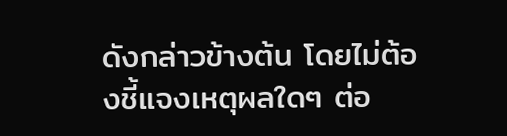ดังกล่าวข้างต้น โดยไม่ต้องชี้แจงเหตุผลใดๆ ต่อ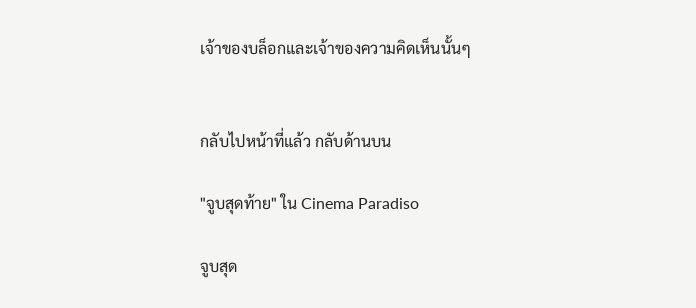เจ้าของบล็อกและเจ้าของความคิดเห็นนั้นๆ


กลับไปหน้าที่แล้ว กลับด้านบน

"จูบสุดท้าย" ใน Cinema Paradiso

จูบสุด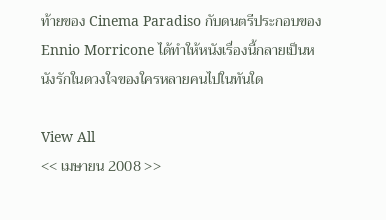ท้ายของ Cinema Paradiso กับดนตรีประกอบของ Ennio Morricone ได้ทำให้หนังเรื่องนี้กลายเป็นหนังรักในดวงใจของใครหลายคนไปในทันใด

View All
<< เมษายน 2008 >>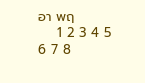อา พฤ
    1 2 3 4 5
6 7 8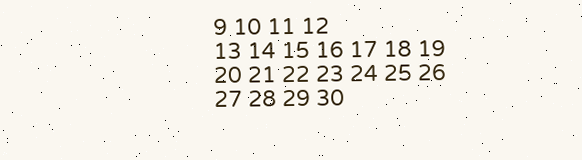9 10 11 12
13 14 15 16 17 18 19
20 21 22 23 24 25 26
27 28 29 30